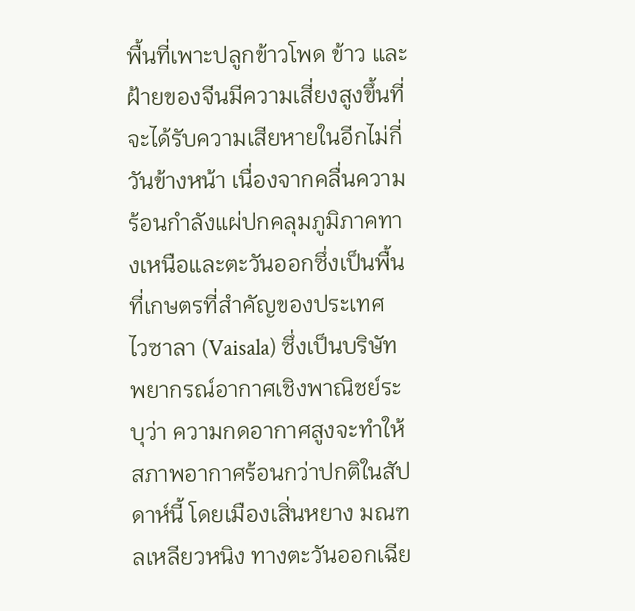พื้นที่เพาะปลูกข้าวโพด ข้าว และฝ้ายของจีนมีความเสี่ยงสูงขึ้นที่จะได้รับความเสียหายในอีกไม่กี่วันข้างหน้า เนื่องจากคลื่นความร้อนกำลังแผ่ปกคลุมภูมิภาคทางเหนือและตะวันออกซึ่งเป็นพื้นที่เกษตรที่สำคัญของประเทศ
ไวซาลา (Vaisala) ซึ่งเป็นบริษัทพยากรณ์อากาศเชิงพาณิชย์ระบุว่า ความกดอากาศสูงจะทำให้สภาพอากาศร้อนกว่าปกติในสัปดาห์นี้ โดยเมืองเสิ่นหยาง มณฑลเหลียวหนิง ทางตะวันออกเฉีย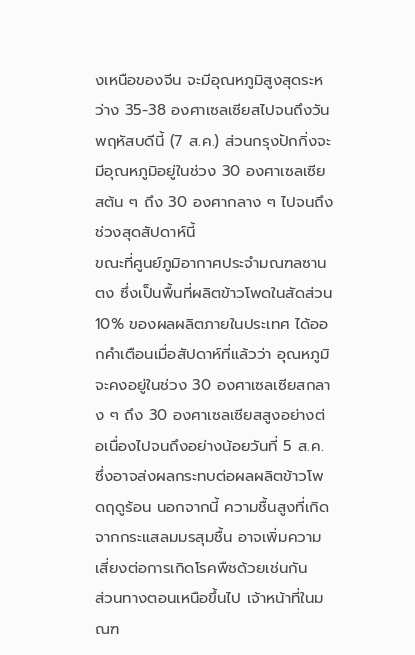งเหนือของจีน จะมีอุณหภูมิสูงสุดระหว่าง 35-38 องศาเซลเซียสไปจนถึงวันพฤหัสบดีนี้ (7 ส.ค.) ส่วนกรุงปักกิ่งจะมีอุณหภูมิอยู่ในช่วง 30 องศาเซลเซียสต้น ๆ ถึง 30 องศากลาง ๆ ไปจนถึงช่วงสุดสัปดาห์นี้
ขณะที่ศูนย์ภูมิอากาศประจำมณฑลซานตง ซึ่งเป็นพื้นที่ผลิตข้าวโพดในสัดส่วน 10% ของผลผลิตภายในประเทศ ได้ออกคำเตือนเมื่อสัปดาห์ที่แล้วว่า อุณหภูมิจะคงอยู่ในช่วง 30 องศาเซลเซียสกลาง ๆ ถึง 30 องศาเซลเซียสสูงอย่างต่อเนื่องไปจนถึงอย่างน้อยวันที่ 5 ส.ค. ซึ่งอาจส่งผลกระทบต่อผลผลิตข้าวโพดฤดูร้อน นอกจากนี้ ความชื้นสูงที่เกิดจากกระแสลมมรสุมชื้น อาจเพิ่มความเสี่ยงต่อการเกิดโรคพืชด้วยเช่นกัน
ส่วนทางตอนเหนือขึ้นไป เจ้าหน้าที่ในมณฑ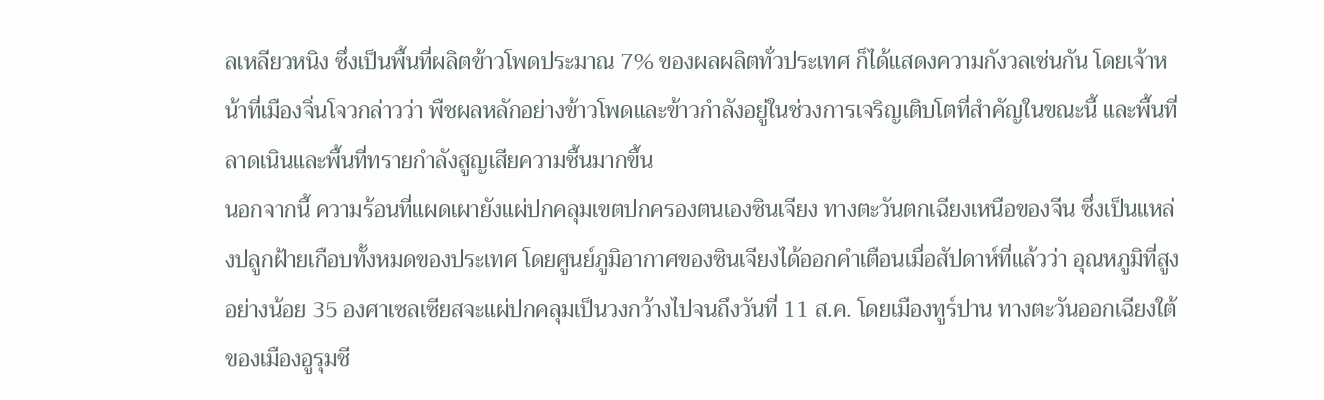ลเหลียวหนิง ซึ่งเป็นพื้นที่ผลิตข้าวโพดประมาณ 7% ของผลผลิตทั่วประเทศ ก็ได้แสดงความกังวลเช่นกัน โดยเจ้าหน้าที่เมืองจิ่นโจวกล่าวว่า พืชผลหลักอย่างข้าวโพดและข้าวกำลังอยู่ในช่วงการเจริญเติบโตที่สำคัญในขณะนี้ และพื้นที่ลาดเนินและพื้นที่ทรายกำลังสูญเสียความชื้นมากขึ้น
นอกจากนี้ ความร้อนที่แผดเผายังแผ่ปกคลุมเขตปกครองตนเองซินเจียง ทางตะวันตกเฉียงเหนือของจีน ซึ่งเป็นแหล่งปลูกฝ้ายเกือบทั้งหมดของประเทศ โดยศูนย์ภูมิอากาศของซินเจียงได้ออกคำเตือนเมื่อสัปดาห์ที่แล้วว่า อุณหภูมิที่สูงอย่างน้อย 35 องศาเซลเซียสจะแผ่ปกคลุมเป็นวงกว้างไปจนถึงวันที่ 11 ส.ค. โดยเมืองทูร์ปาน ทางตะวันออกเฉียงใต้ของเมืองอูรุมชี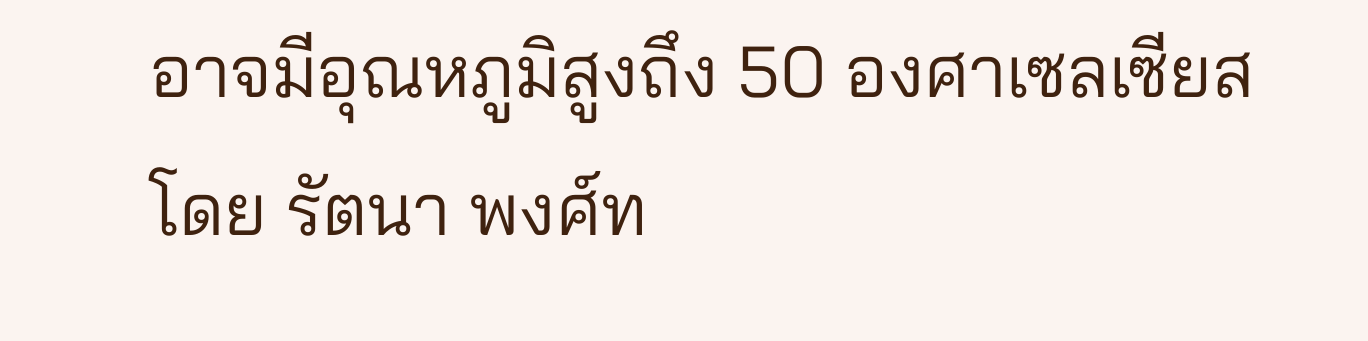อาจมีอุณหภูมิสูงถึง 50 องศาเซลเซียส
โดย รัตนา พงศ์ท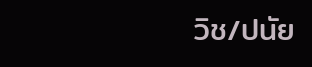วิช/ปนัย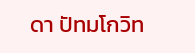ดา ปัทมโกวิท